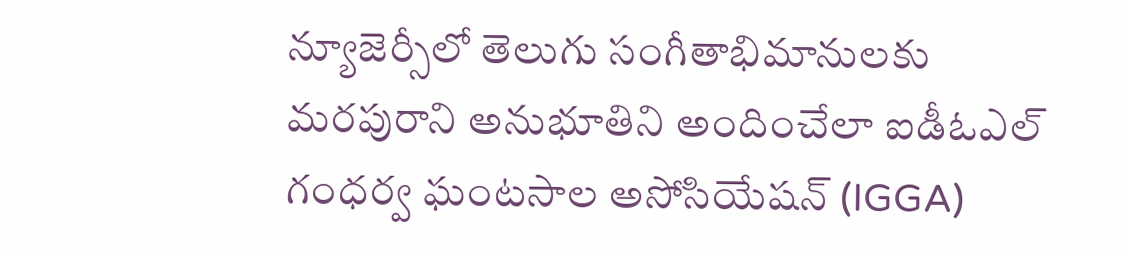న్యూజెర్సీలో తెలుగు సంగీతాభిమానులకు మరపురాని అనుభూతిని అందించేలా ఐడీఓఎల్ గంధర్వ ఘంటసాల అసోసియేషన్ (IGGA)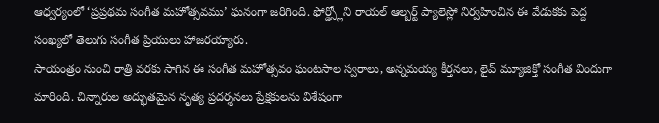ఆధ్వర్యంలో ‘ప్రప్రథమ సంగీత మహోత్సవము’ ఘనంగా జరిగింది. ఫోర్డ్స్లోని రాయల్ ఆల్బర్ట్ ప్యాలెస్లో నిర్వహించిన ఈ వేడుకకు పెద్ద సంఖ్యలో తెలుగు సంగీత ప్రియులు హాజరయ్యారు.
సాయంత్రం నుంచి రాత్రి వరకు సాగిన ఈ సంగీత మహోత్సవం ఘంటసాల స్వరాలు, అన్నమయ్య కీర్తనలు, లైవ్ మ్యూజిక్తో సంగీత విందుగా మారింది. చిన్నారుల అద్భుతమైన నృత్య ప్రదర్శనలు ప్రేక్షకులను విశేషంగా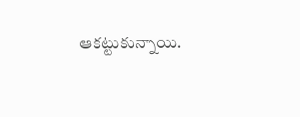ఆకట్టుకున్నాయి.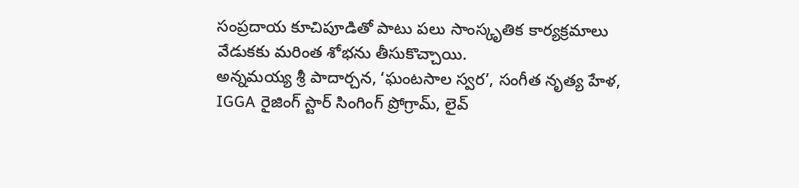సంప్రదాయ కూచిపూడితో పాటు పలు సాంస్కృతిక కార్యక్రమాలు వేడుకకు మరింత శోభను తీసుకొచ్చాయి.
అన్నమయ్య శ్రీ పాదార్చన, ‘ఘంటసాల స్వర’, సంగీత నృత్య హేళ, IGGA రైజింగ్ స్టార్ సింగింగ్ ప్రోగ్రామ్, లైవ్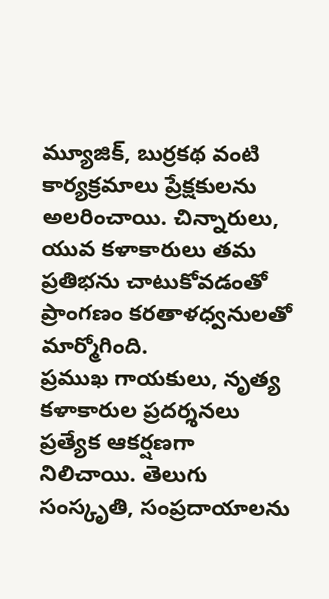మ్యూజిక్, బుర్రకథ వంటి కార్యక్రమాలు ప్రేక్షకులను అలరించాయి. చిన్నారులు, యువ కళాకారులు తమ ప్రతిభను చాటుకోవడంతో ప్రాంగణం కరతాళధ్వనులతో మార్మోగింది.
ప్రముఖ గాయకులు, నృత్య కళాకారుల ప్రదర్శనలు ప్రత్యేక ఆకర్షణగా నిలిచాయి. తెలుగు సంస్కృతి, సంప్రదాయాలను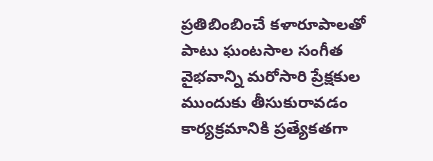ప్రతిబింబించే కళారూపాలతో పాటు ఘంటసాల సంగీత వైభవాన్ని మరోసారి ప్రేక్షకుల ముందుకు తీసుకురావడం కార్యక్రమానికి ప్రత్యేకతగా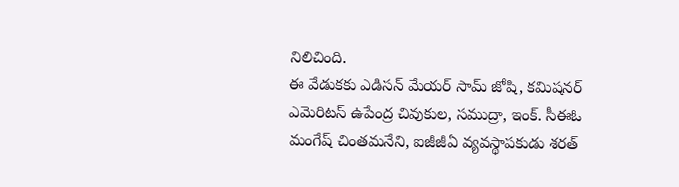నిలిచింది.
ఈ వేడుకకు ఎడిసన్ మేయర్ సామ్ జోషి, కమిషనర్ ఎమెరిటస్ ఉపేంద్ర చివుకుల, సముద్రా, ఇంక్. సీఈఓ మంగేష్ చింతమనేని, ఐజీజీఏ వ్యవస్థాపకుడు శరత్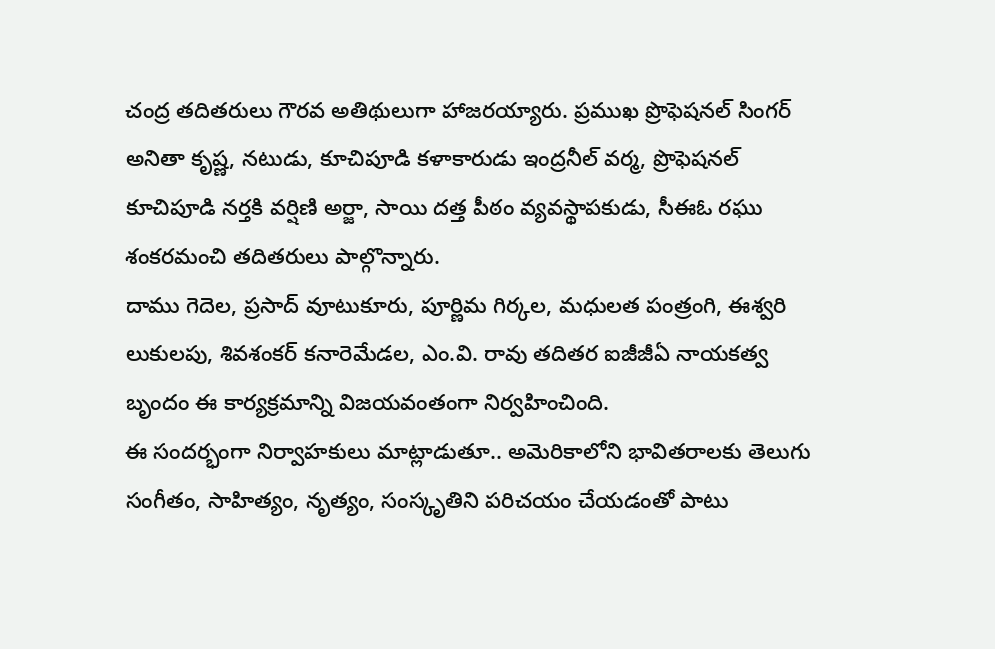చంద్ర తదితరులు గౌరవ అతిథులుగా హాజరయ్యారు. ప్రముఖ ప్రొఫెషనల్ సింగర్ అనితా కృష్ణ, నటుడు, కూచిపూడి కళాకారుడు ఇంద్రనీల్ వర్మ, ప్రొఫెషనల్ కూచిపూడి నర్తకి వర్షిణి అర్జా, సాయి దత్త పీఠం వ్యవస్థాపకుడు, సీఈఓ రఘు శంకరమంచి తదితరులు పాల్గొన్నారు.
దాము గెదెల, ప్రసాద్ వూటుకూరు, పూర్ణిమ గిర్కల, మధులత పంత్రంగి, ఈశ్వరి లుకులపు, శివశంకర్ కనారెమేడల, ఎం.వి. రావు తదితర ఐజీజీఏ నాయకత్వ బృందం ఈ కార్యక్రమాన్ని విజయవంతంగా నిర్వహించింది.
ఈ సందర్భంగా నిర్వాహకులు మాట్లాడుతూ.. అమెరికాలోని భావితరాలకు తెలుగు సంగీతం, సాహిత్యం, నృత్యం, సంస్కృతిని పరిచయం చేయడంతో పాటు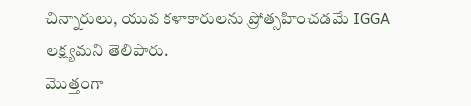చిన్నారులు, యువ కళాకారులను ప్రోత్సహించడమే IGGA లక్ష్యమని తెలిపారు.
మొత్తంగా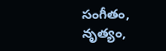సంగీతం, నృత్యం,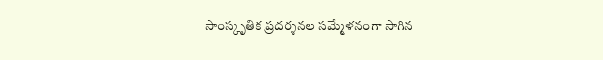సాంస్కృతిక ప్రదర్శనల సమ్మేళనంగా సాగిన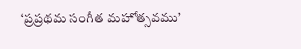‘ప్రప్రథమ సంగీత మహోత్సవము’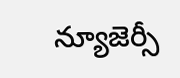న్యూజెర్సీ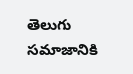తెలుగు సమాజానికి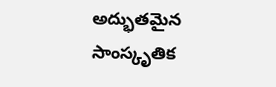అద్భుతమైన సాంస్కృతిక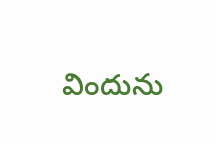విందును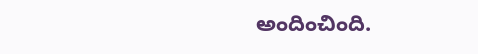అందించింది.